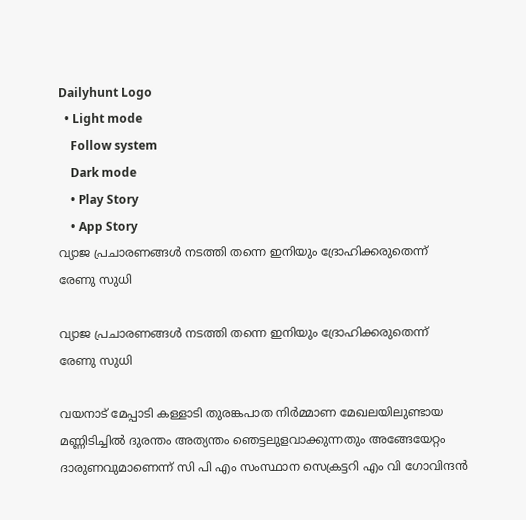Dailyhunt Logo
  • Light mode
    Follow system
    Dark mode
    • Play Story
    • App Story
വ്യാജ പ്രചാരണങ്ങള്‍ നടത്തി തന്നെ ഇനിയും ദ്രോഹിക്കരുതെന്ന് രേണു സുധി

വ്യാജ പ്രചാരണങ്ങള്‍ നടത്തി തന്നെ ഇനിയും ദ്രോഹിക്കരുതെന്ന് രേണു സുധി

വയനാട് മേപ്പാടി കള്ളാടി തുരങ്കപാത നിർമ്മാണ മേഖലയിലുണ്ടായ മണ്ണിടിച്ചില്‍ ദുരന്തം അത്യന്തം ഞെട്ടലുളവാക്കുന്നതും അങ്ങേയേറ്റം ദാരുണവുമാണെന്ന് സി പി എം സംസ്ഥാന സെക്രട്ടറി എം വി ഗോവിന്ദൻ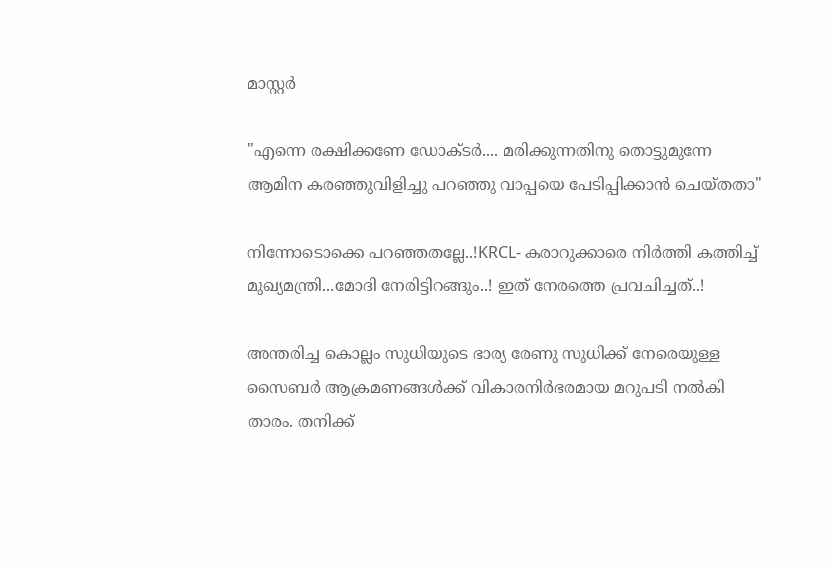മാസ്റ്റർ

"എന്നെ രക്ഷിക്കണേ ഡോക്ടർ.... മരിക്കുന്നതിനു തൊട്ടുമുന്നേ ആമിന കരഞ്ഞുവിളിച്ചു പറഞ്ഞു വാപ്പയെ പേടിപ്പിക്കാൻ ചെയ്തതാ"

നിന്നോടൊക്കെ പറഞ്ഞതല്ലേ..!KRCL- കരാറുക്കാരെ നിർത്തി കത്തിച്ച്‌ മുഖ്യമന്ത്രി...മോദി നേരിട്ടിറങ്ങും..! ഇത് നേരത്തെ പ്രവചിച്ചത്..!

അന്തരിച്ച കൊല്ലം സുധിയുടെ ഭാര്യ രേണു സുധിക്ക് നേരെയുള്ള സൈബര്‍ ആക്രമണങ്ങള്‍ക്ക് വികാരനിര്‍ഭരമായ മറുപടി നല്‍കി താരം. തനിക്ക്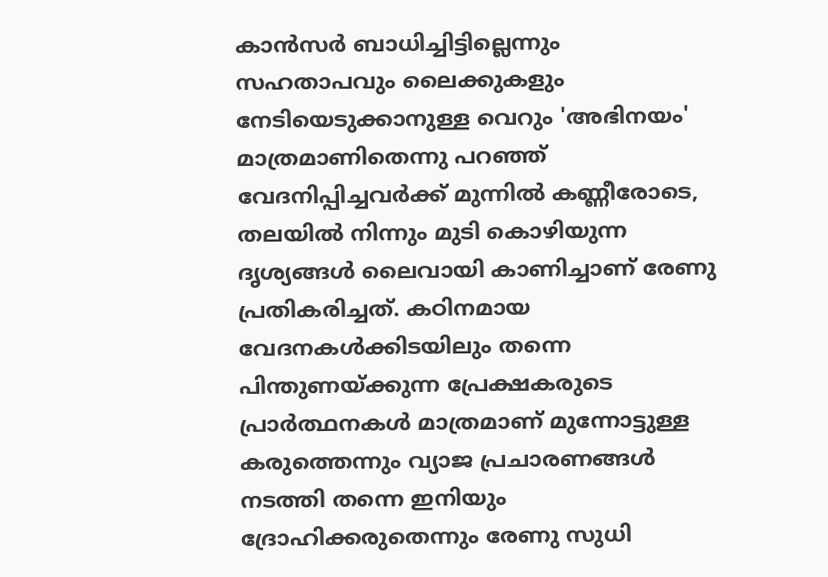കാന്‍സര്‍ ബാധിച്ചിട്ടില്ലെന്നും സഹതാപവും ലൈക്കുകളും നേടിയെടുക്കാനുള്ള വെറും 'അഭിനയം' മാത്രമാണിതെന്നു പറഞ്ഞ് വേദനിപ്പിച്ചവര്‍ക്ക് മുന്നില്‍ കണ്ണീരോടെ, തലയില്‍ നിന്നും മുടി കൊഴിയുന്ന ദൃശ്യങ്ങള്‍ ലൈവായി കാണിച്ചാണ് രേണു പ്രതികരിച്ചത്. കഠിനമായ വേദനകള്‍ക്കിടയിലും തന്നെ പിന്തുണയ്ക്കുന്ന പ്രേക്ഷകരുടെ പ്രാര്‍ത്ഥനകള്‍ മാത്രമാണ് മുന്നോട്ടുള്ള കരുത്തെന്നും വ്യാജ പ്രചാരണങ്ങള്‍ നടത്തി തന്നെ ഇനിയും ദ്രോഹിക്കരുതെന്നും രേണു സുധി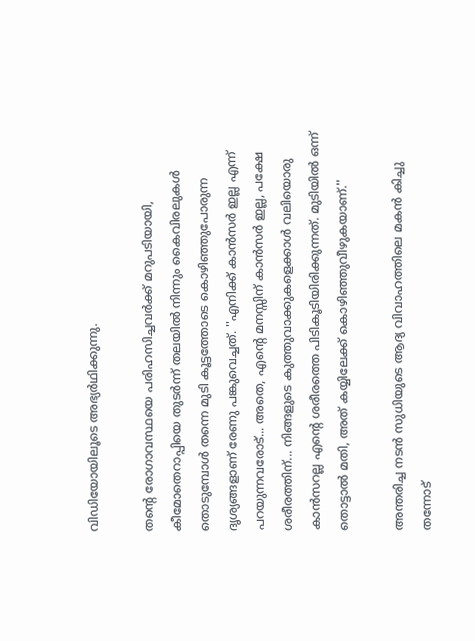വിഡിയോയിലൂടെ അഭ്യര്‍ഥിക്കുന്നു.

തന്റെ രോഗാവസ്ഥയെ പരിഹസിച്ചവര്‍ക്ക് മറുപടിയായി, കീമോതെറാപ്പിയെ തുടര്‍ന്ന് തലയില്‍ നിന്നും കൈവിരലുകള്‍ തൊടുമ്പോള്‍ തന്നെ മുടി കൂട്ടത്തോടെ കൊഴിഞ്ഞുപോരുന്ന ദൃശ്യങ്ങളാണ് രേണു പങ്കുവെച്ചത്. ''എനിക്ക് കാന്‍സര്‍ ഇല്ല എന്ന് പറയുന്നവരോട്... അതെ, എന്റെ മനസ്സിന് കാന്‍സര്‍ ഇല്ല, പക്ഷേ ശരീരത്തിന്... നിങ്ങളുടെ കുത്തുവാക്കുകളെക്കാള്‍ വലിയൊരു കാന്‍സറല്ല എന്റെ ശരീരത്തെ പിടികൂടിയിരിക്കുന്നത്. മുടിയില്‍ ഒന്ന് തൊട്ടാല്‍ മതി, അത് കയ്യിലേക്ക് കൊഴിഞ്ഞുവീഴുകയാണ്.''

അന്തരിച്ച നടന്‍ സുധിയുടെ ആദ്യ വിവാഹത്തിലെ മകന്‍ കിച്ചു തന്നോട്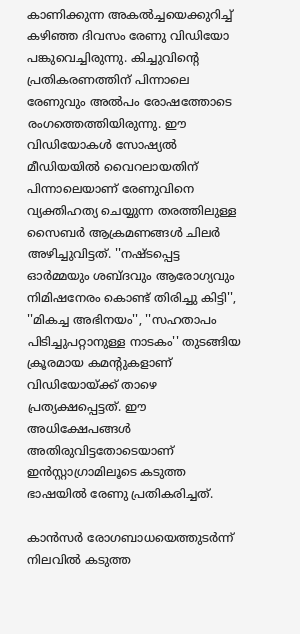കാണിക്കുന്ന അകല്‍ച്ചയെക്കുറിച്ച്‌ കഴിഞ്ഞ ദിവസം രേണു വിഡിയോ പങ്കുവെച്ചിരുന്നു. കിച്ചുവിന്റെ പ്രതികരണത്തിന് പിന്നാലെ രേണുവും അല്‍പം രോഷത്തോടെ രംഗത്തെത്തിയിരുന്നു. ഈ വിഡിയോകള്‍ സോഷ്യല്‍ മീഡിയയില്‍ വൈറലായതിന് പിന്നാലെയാണ് രേണുവിനെ വ്യക്തിഹത്യ ചെയ്യുന്ന തരത്തിലുള്ള സൈബര്‍ ആക്രമണങ്ങള്‍ ചിലര്‍ അഴിച്ചുവിട്ടത്. ''നഷ്ടപ്പെട്ട ഓര്‍മ്മയും ശബ്ദവും ആരോഗ്യവും നിമിഷനേരം കൊണ്ട് തിരിച്ചു കിട്ടി'', ''മികച്ച അഭിനയം'', ''സഹതാപം പിടിച്ചുപറ്റാനുള്ള നാടകം'' തുടങ്ങിയ ക്രൂരമായ കമന്റുകളാണ് വിഡിയോയ്ക്ക് താഴെ പ്രത്യക്ഷപ്പെട്ടത്. ഈ അധിക്ഷേപങ്ങള്‍ അതിരുവിട്ടതോടെയാണ് ഇന്‍സ്റ്റാഗ്രാമിലൂടെ കടുത്ത ഭാഷയില്‍ രേണു പ്രതികരിച്ചത്.

കാന്‍സര്‍ രോഗബാധയെത്തുടര്‍ന്ന് നിലവില്‍ കടുത്ത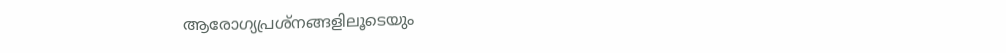ആരോഗ്യപ്രശ്‌നങ്ങളിലൂടെയും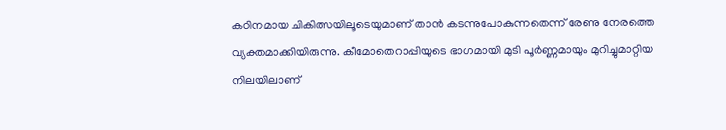കഠിനമായ ചികിത്സയിലൂടെയുമാണ് താന്‍ കടന്നുപോകുന്നതെന്ന് രേണു നേരത്തെ വ്യക്തമാക്കിയിരുന്നു. കീമോതെറാപ്പിയുടെ ഭാഗമായി മുടി പൂര്‍ണ്ണമായും മുറിച്ചുമാറ്റിയ നിലയിലാണ്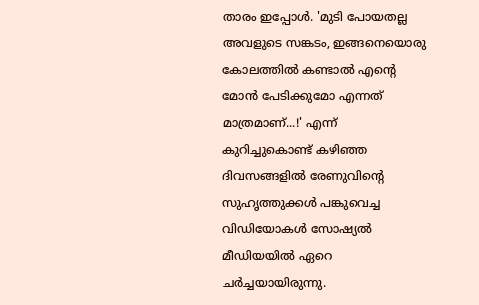താരം ഇപ്പോള്‍. 'മുടി പോയതല്ല അവളുടെ സങ്കടം, ഇങ്ങനെയൊരു കോലത്തില്‍ കണ്ടാല്‍ എന്റെ മോന്‍ പേടിക്കുമോ എന്നത് മാത്രമാണ്...!' എന്ന് കുറിച്ചുകൊണ്ട് കഴിഞ്ഞ ദിവസങ്ങളില്‍ രേണുവിന്റെ സുഹൃത്തുക്കള്‍ പങ്കുവെച്ച വിഡിയോകള്‍ സോഷ്യല്‍ മീഡിയയില്‍ ഏറെ ചര്‍ച്ചയായിരുന്നു.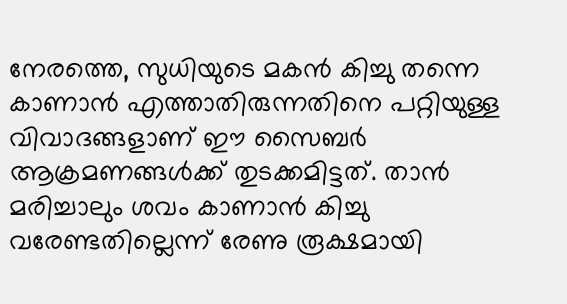നേരത്തെ, സുധിയുടെ മകന്‍ കിച്ചു തന്നെ കാണാന്‍ എത്താതിരുന്നതിനെ പറ്റിയുള്ള വിവാദങ്ങളാണ് ഈ സൈബര്‍ ആക്രമണങ്ങള്‍ക്ക് തുടക്കമിട്ടത്. താന്‍ മരിച്ചാലും ശവം കാണാന്‍ കിച്ചു വരേണ്ടതില്ലെന്ന് രേണു രൂക്ഷമായി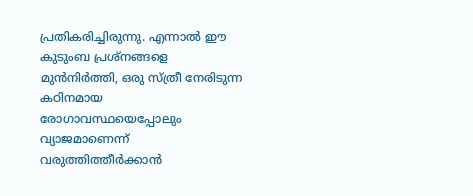പ്രതികരിച്ചിരുന്നു. എന്നാല്‍ ഈ കുടുംബ പ്രശ്‌നങ്ങളെ മുന്‍നിര്‍ത്തി, ഒരു സ്ത്രീ നേരിടുന്ന കഠിനമായ രോഗാവസ്ഥയെപ്പോലും വ്യാജമാണെന്ന് വരുത്തിത്തീര്‍ക്കാന്‍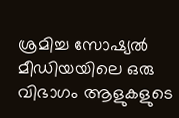ശ്രമിച്ച സോഷ്യല്‍ മീഡിയയിലെ ഒരു വിഭാഗം ആളുകളുടെ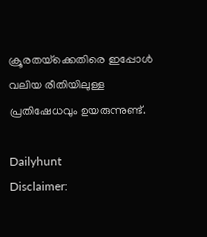ക്രൂരതയ്‌ക്കെതിരെ ഇപ്പോള്‍ വലിയ രീതിയിലുള്ള പ്രതിഷേധവും ഉയരുന്നുണ്ട്.

Dailyhunt
Disclaimer: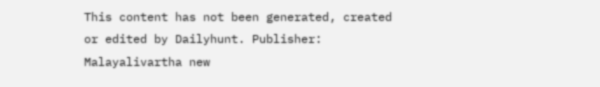This content has not been generated, created or edited by Dailyhunt. Publisher: Malayalivartha new